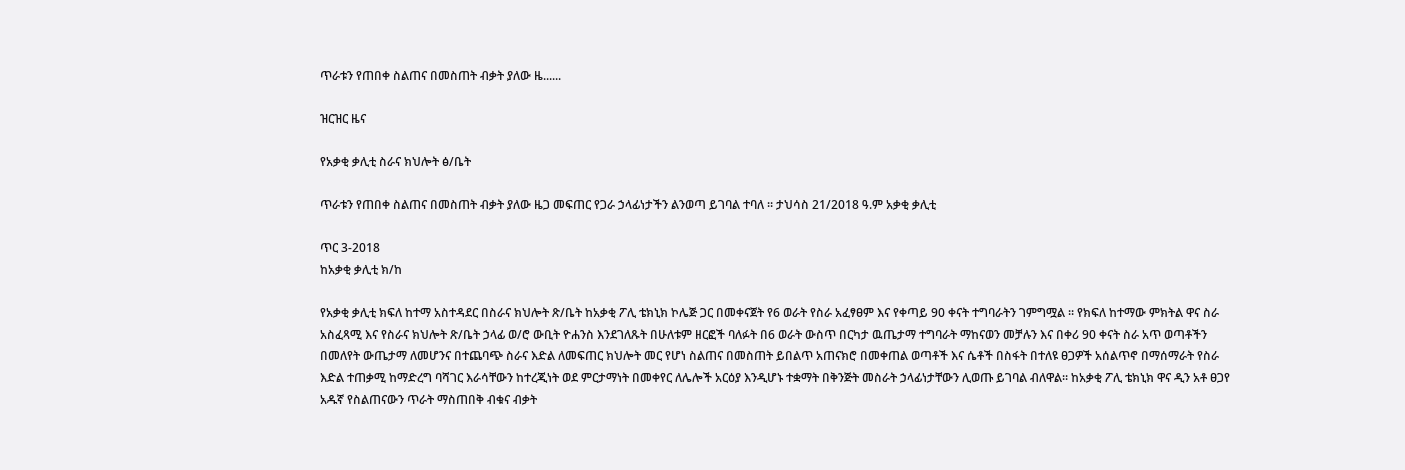ጥራቱን የጠበቀ ስልጠና በመስጠት ብቃት ያለው ዜ......

ዝርዝር ዜና

የአቃቂ ቃሊቲ ስራና ክህሎት ፅ/ቤት

ጥራቱን የጠበቀ ስልጠና በመስጠት ብቃት ያለው ዜጋ መፍጠር የጋራ ኃላፊነታችን ልንወጣ ይገባል ተባለ ። ታህሳስ 21/2018 ዓ.ም አቃቂ ቃሊቲ

ጥር 3-2018
ከአቃቂ ቃሊቲ ክ/ከ

የአቃቂ ቃሊቲ ክፍለ ከተማ አስተዳደር በስራና ክህሎት ጽ/ቤት ከአቃቂ ፖሊ ቴክኒክ ኮሌጅ ጋር በመቀናጀት የ6 ወራት የስራ አፈፃፀም እና የቀጣይ 90 ቀናት ተግባራትን ገምግሟል ። የክፍለ ከተማው ምክትል ዋና ስራ አስፈጻሚ እና የስራና ክህሎት ጽ/ቤት ኃላፊ ወ/ሮ ውቢት ዮሐንስ እንደገለጹት በሁለቱም ዘርፎች ባለፉት በ6 ወራት ውስጥ በርካታ ዉጤታማ ተግባራት ማከናወን መቻሉን እና በቀሪ 90 ቀናት ስራ አጥ ወጣቶችን በመለየት ውጤታማ ለመሆንና በተጨባጭ ስራና እድል ለመፍጠር ክህሎት መር የሆነ ስልጠና በመስጠት ይበልጥ አጠናክሮ በመቀጠል ወጣቶች እና ሴቶች በስፋት በተለዩ ፀጋዎች አሰልጥኖ በማሰማራት የስራ እድል ተጠቃሚ ከማድረግ ባሻገር እራሳቸውን ከተረጂነት ወደ ምርታማነት በመቀየር ለሌሎች አርዕያ እንዲሆኑ ተቋማት በቅንጅት መስራት ኃላፊነታቸውን ሊወጡ ይገባል ብለዋል። ከአቃቂ ፖሊ ቴክኒክ ዋና ዲን አቶ ፀጋየ አዱኛ የስልጠናውን ጥራት ማስጠበቅ ብቁና ብቃት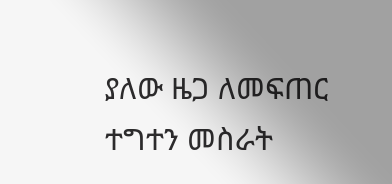ያለው ዜጋ ለመፍጠር ተግተን መስራት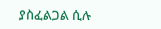ያስፈልጋል ሲሉ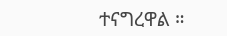ተናግረዋል ።